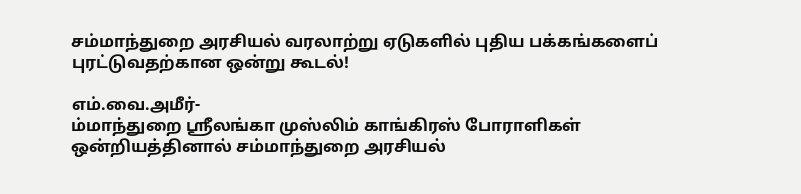சம்மாந்துறை அரசியல் வரலாற்று ஏடுகளில் புதிய பக்கங்களைப் புரட்டுவதற்கான ஒன்று கூடல்!

எம்.வை.அமீர்-
ம்மாந்துறை ஸ்ரீலங்கா முஸ்லிம் காங்கிரஸ் போராளிகள் ஒன்றியத்தினால் சம்மாந்துறை அரசியல்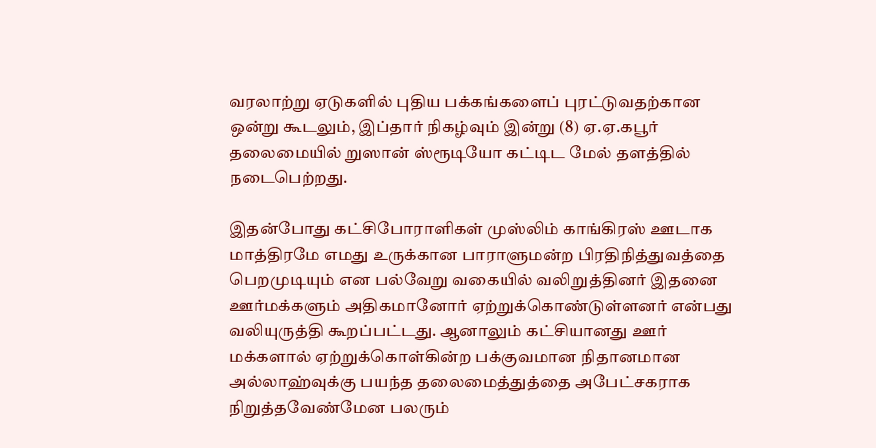வரலாற்று ஏடுகளில் புதிய பக்கங்களைப் புரட்டுவதற்கான ஒன்று கூடலும், இப்தார் நிகழ்வும் இன்று (8) ஏ.ஏ.கபூர் தலைமையில் றுஸான் ஸ்ரூடியோ கட்டிட மேல் தளத்தில் நடைபெற்றது.

இதன்போது கட்சிபோராளிகள் முஸ்லிம் காங்கிரஸ் ஊடாக மாத்திரமே எமது உருக்கான பாராளுமன்ற பிரதிநித்துவத்தை பெறமுடியும் என பல்வேறு வகையில் வலிறுத்தினர் இதனை ஊர்மக்களும் அதிகமானோர் ஏற்றுக்கொண்டுள்ளனர் என்பது வலியுருத்தி கூறப்பட்டது. ஆனாலும் கட்சியானது ஊர் மக்களால் ஏற்றுக்கொள்கின்ற பக்குவமான நிதானமான அல்லாஹ்வுக்கு பயந்த தலைமைத்துத்தை அபேட்சகராக நிறுத்தவேண்மேன பலரும்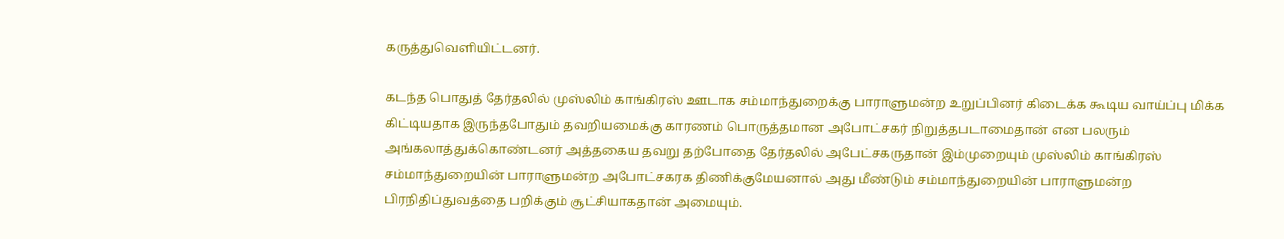கருத்துவெளியிட்டனர்.

கடந்த பொதுத் தேர்தலில் முஸ்லிம் காங்கிரஸ் ஊடாக சம்மாந்துறைக்கு பாராளுமன்ற உறுப்பினர் கிடைக்க கூடிய வாய்ப்பு மிக்க கிட்டியதாக இருந்தபோதும் தவறியமைக்கு காரணம் பொருத்தமான அபோட்சகர் நிறுத்தபடாமைதான் என பலரும் அங்கலாத்துக்கொண்டனர் அத்தகைய தவறு தற்போதை தேர்தலில் அபேட்சகருதான் இம்முறையும் முஸ்லிம் காங்கிரஸ் சம்மாந்துறையின் பாராளுமன்ற அபோட்சகரக திணிக்குமேயனால் அது மீண்டும் சம்மாந்துறையின் பாராளுமன்ற பிரநிதிப்துவத்தை பறிக்கும் சூட்சியாகதான் அமையும்.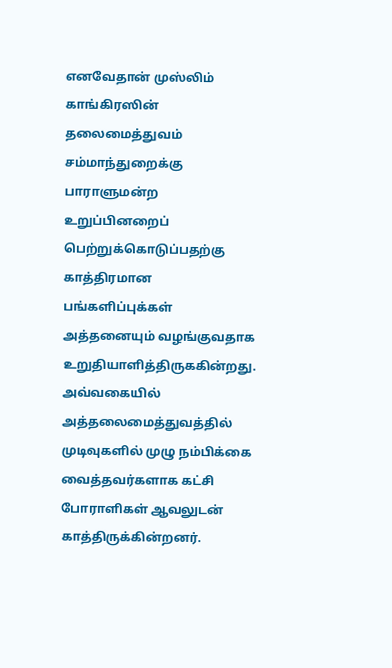எனவேதான் முஸ்லிம் காங்கிரஸின் தலைமைத்துவம் சம்மாந்துறைக்கு பாராளுமன்ற உறுப்பினறைப் பெற்றுக்கொடுப்பதற்கு காத்திரமான பங்களிப்புக்கள் அத்தனையும் வழங்குவதாக உறுதியாளித்திருககின்றது. அவ்வகையில் அத்தலைமைத்துவத்தில் முடிவுகளில் முழு நம்பிக்கை வைத்தவர்களாக கட்சி போராளிகள் ஆவலுடன் காத்திருக்கின்றனர்.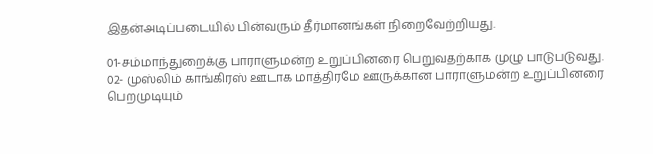இதன்அடிப்படையில் பின்வரும் தீர்மானங்கள் நிறைவேற்றியது.

01-சம்மாந்துறைக்கு பாராளுமன்ற உறுப்பினரை பெறுவதற்காக முழு பாடுபடுவது.
02- முஸ்லிம் காங்கிரஸ் ஊடாக மாத்திரமே ஊருக்கான பாராளுமன்ற உறுப்பினரை பெறமுடியும்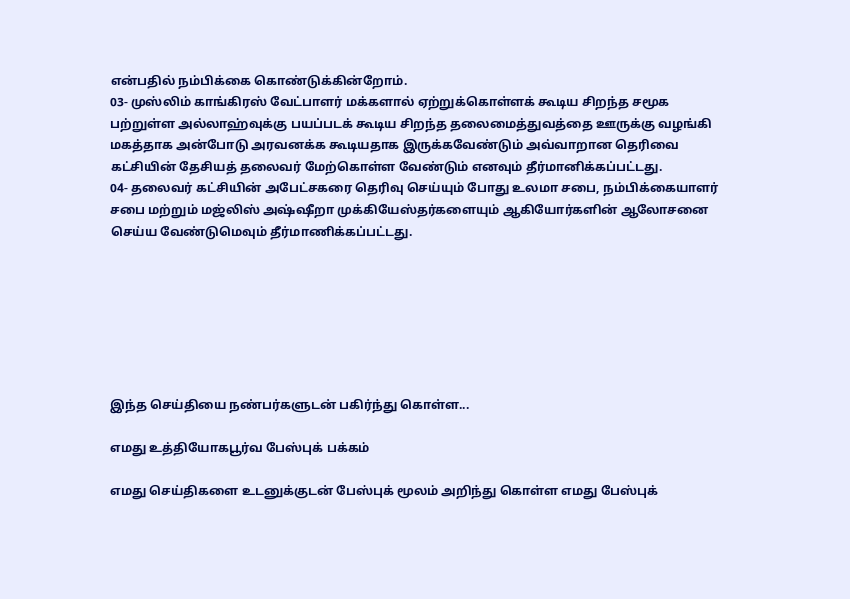என்பதில் நம்பிக்கை கொண்டுக்கின்றோம்.
03- முஸ்லிம் காங்கிரஸ் வேட்பாளர் மக்களால் ஏற்றுக்கொள்ளக் கூடிய சிறந்த சமூக பற்றுள்ள அல்லாஹ்வுக்கு பயப்படக் கூடிய சிறந்த தலைமைத்துவத்தை ஊருக்கு வழங்கி மகத்தாக அன்போடு அரவனக்க கூடியதாக இருக்கவேண்டும் அவ்வாறான தெரிவை கட்சியின் தேசியத் தலைவர் மேற்கொள்ள வேண்டும் எனவும் தீர்மானிக்கப்பட்டது.
04- தலைவர் கட்சியின் அபேட்சகரை தெரிவு செய்யும் போது உலமா சபை, நம்பிக்கையாளர் சபை மற்றும் மஜ்லிஸ் அஷ்ஷீறா முக்கியேஸ்தர்களையும் ஆகியோர்களின் ஆலோசனை செய்ய வேண்டுமெவும் தீர்மாணிக்கப்பட்டது.







இந்த செய்தியை நண்பர்களுடன் பகிர்ந்து கொள்ள...

எமது உத்தியோகபூர்வ பேஸ்புக் பக்கம்

எமது செய்திகளை உடனுக்குடன் பேஸ்புக் மூலம் அறிந்து கொள்ள எமது பேஸ்புக்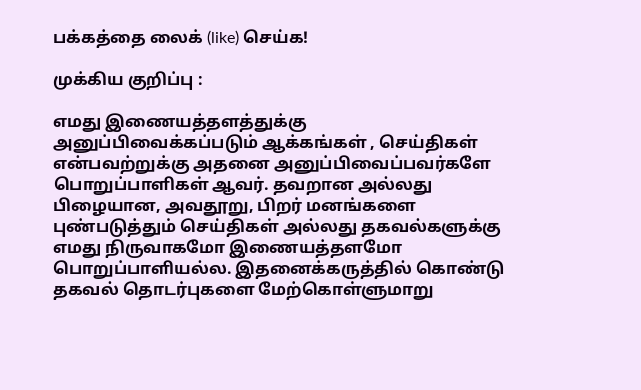பக்கத்தை லைக் (like) செய்க!

முக்கிய குறிப்பு :

எமது இணையத்தளத்துக்கு அனுப்பிவைக்கப்படும் ஆக்கங்கள் , செய்திகள் என்பவற்றுக்கு அதனை அனுப்பிவைப்பவர்களே பொறுப்பாளிகள் ஆவர். தவறான அல்லது பிழையான, அவதூறு, பிறர் மனங்களை புண்படுத்தும் செய்திகள் அல்லது தகவல்களுக்கு எமது நிருவாகமோ இணையத்தளமோ பொறுப்பாளியல்ல. இதனைக்கருத்தில் கொண்டு தகவல் தொடர்புகளை மேற்கொள்ளுமாறு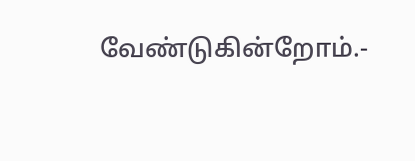வேண்டுகின்றோம்.-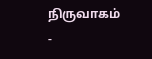நிருவாகம் -